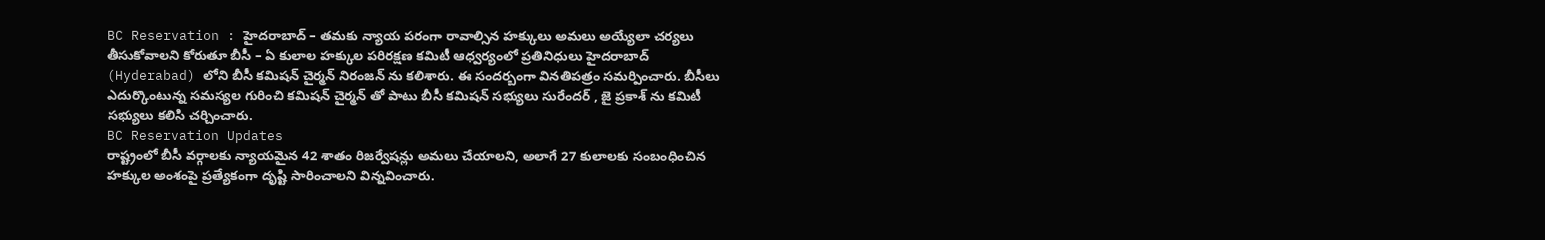BC Reservation : హైదరాబాద్ – తమకు న్యాయ పరంగా రావాల్సిన హక్కులు అమలు అయ్యేలా చర్యలు తీసుకోవాలని కోరుతూ బీసీ – ఏ కులాల హక్కుల పరిరక్షణ కమిటీ ఆధ్వర్యంలో ప్రతినిధులు హైదరాబాద్ (Hyderabad) లోని బీసీ కమిషన్ చైర్మన్ నిరంజన్ ను కలిశారు. ఈ సందర్బంగా వినతిపత్రం సమర్పించారు. బీసీలు ఎదుర్కొంటున్న సమస్యల గురించి కమిషన్ చైర్మన్ తో పాటు బీసీ కమిషన్ సభ్యులు సురేందర్ , జై ప్రకాశ్ ను కమిటీ సభ్యులు కలిసి చర్చించారు.
BC Reservation Updates
రాష్ట్రంలో బీసీ వర్గాలకు న్యాయమైన 42 శాతం రిజర్వేషన్లు అమలు చేయాలని, అలాగే 27 కులాలకు సంబంధించిన హక్కుల అంశంపై ప్రత్యేకంగా దృష్టి సారించాలని విన్నవించారు.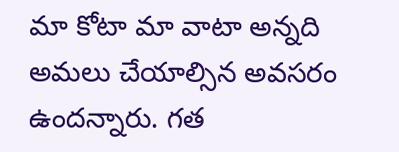మా కోటా మా వాటా అన్నది అమలు చేయాల్సిన అవసరం ఉందన్నారు. గత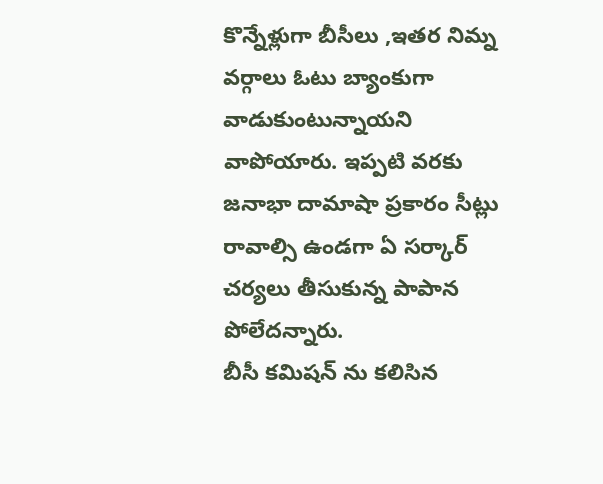కొన్నేళ్లుగా బీసీలు ,ఇతర నిమ్న వర్గాలు ఓటు బ్యాంకుగా వాడుకుంటున్నాయని వాపోయారు. ఇప్పటి వరకు జనాభా దామాషా ప్రకారం సీట్లు రావాల్సి ఉండగా ఏ సర్కార్ చర్యలు తీసుకున్న పాపాన పోలేదన్నారు.
బీసీ కమిషన్ ను కలిసిన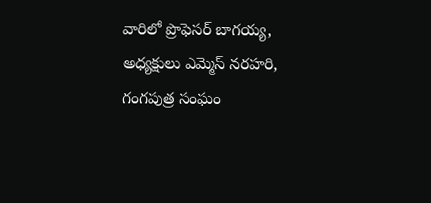వారిలో ప్రొఫెసర్ బాగయ్య, అధ్యక్షులు ఎమ్మెస్ నరహరి, గంగపుత్ర సంఘం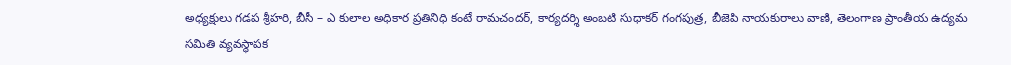అధ్యక్షులు గడప శ్రీహరి, బీసీ – ఎ కులాల అధికార ప్రతినిధి కంటే రామచందర్, కార్యదర్శి అంబటి సుధాకర్ గంగపుత్ర, బీజెపి నాయకురాలు వాణి, తెలంగాణ ప్రాంతీయ ఉద్యమ సమితి వ్యవస్థాపక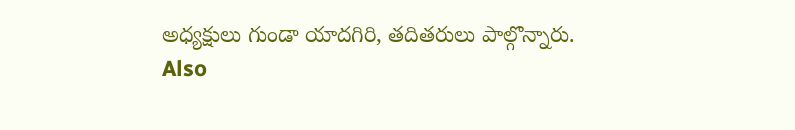అధ్యక్షులు గుండా యాదగిరి, తదితరులు పాల్గొన్నారు.
Also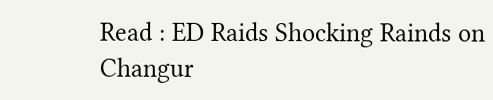Read : ED Raids Shocking Rainds on Changur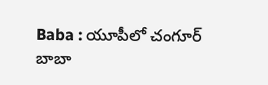Baba : యూపీలో చంగూర్ బాబా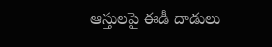ఆస్తులపై ఈడీ దాడులు